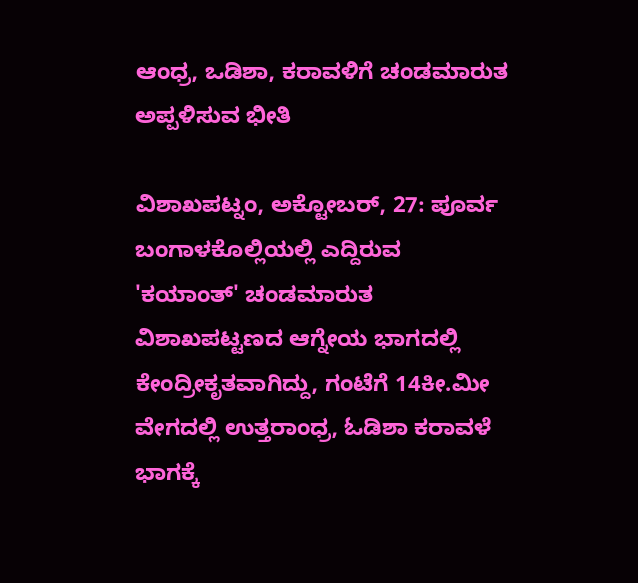ಆಂಧ್ರ, ಒಡಿಶಾ, ಕರಾವಳಿಗೆ ಚಂಡಮಾರುತ ಅಪ್ಪಳಿಸುವ ಭೀತಿ

ವಿಶಾಖಪಟ್ನಂ, ಅಕ್ಟೋಬರ್, 27: ಪೂರ್ವ ಬಂಗಾಳಕೊಲ್ಲಿಯಲ್ಲಿ ಎದ್ದಿರುವ 'ಕಯಾಂತ್' ಚಂಡಮಾರುತ ವಿಶಾಖಪಟ್ಟಣದ ಆಗ್ನೇಯ ಭಾಗದಲ್ಲಿ ಕೇಂದ್ರೀಕೃತವಾಗಿದ್ದು, ಗಂಟೆಗೆ 14ಕೀ.ಮೀ ವೇಗದಲ್ಲಿ ಉತ್ತರಾಂಧ್ರ, ಓಡಿಶಾ ಕರಾವಳೆ ಭಾಗಕ್ಕೆ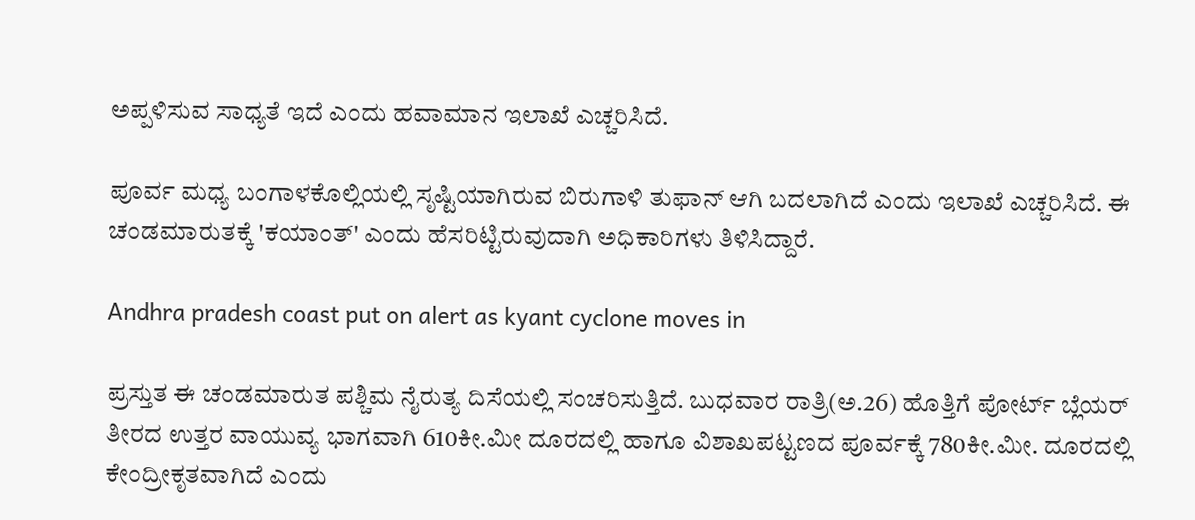ಅಪ್ಪಳಿಸುವ ಸಾಧ್ಯತೆ ಇದೆ ಎಂದು ಹವಾಮಾನ ಇಲಾಖೆ ಎಚ್ಚರಿಸಿದೆ.

ಪೂರ್ವ ಮಧ್ಯ ಬಂಗಾಳಕೊಲ್ಲಿಯಲ್ಲಿ ಸೃಷ್ಟಿಯಾಗಿರುವ ಬಿರುಗಾಳಿ ತುಫಾನ್ ಆಗಿ ಬದಲಾಗಿದೆ ಎಂದು ಇಲಾಖೆ ಎಚ್ಚರಿಸಿದೆ. ಈ ಚಂಡಮಾರುತಕ್ಕೆ 'ಕಯಾಂತ್' ಎಂದು ಹೆಸರಿಟ್ಟಿರುವುದಾಗಿ ಅಧಿಕಾರಿಗಳು ತಿಳಿಸಿದ್ದಾರೆ.

Andhra pradesh coast put on alert as kyant cyclone moves in

ಪ್ರಸ್ತುತ ಈ ಚಂಡಮಾರುತ ಪಶ್ಚಿಮ ನೈರುತ್ಯ ದಿಸೆಯಲ್ಲಿ ಸಂಚರಿಸುತ್ತಿದೆ. ಬುಧವಾರ ರಾತ್ರಿ(ಅ.26) ಹೊತ್ತಿಗೆ ಪೋರ್ಟ್ ಬ್ಲೆಯರ್ ತೀರದ ಉತ್ತರ ವಾಯುವ್ಯ ಭಾಗವಾಗಿ 610ಕೀ.ಮೀ ದೂರದಲ್ಲಿ ಹಾಗೂ ವಿಶಾಖಪಟ್ಟಣದ ಪೂರ್ವಕ್ಕೆ 780ಕೀ.ಮೀ. ದೂರದಲ್ಲಿ ಕೇಂದ್ರೀಕೃತವಾಗಿದೆ ಎಂದು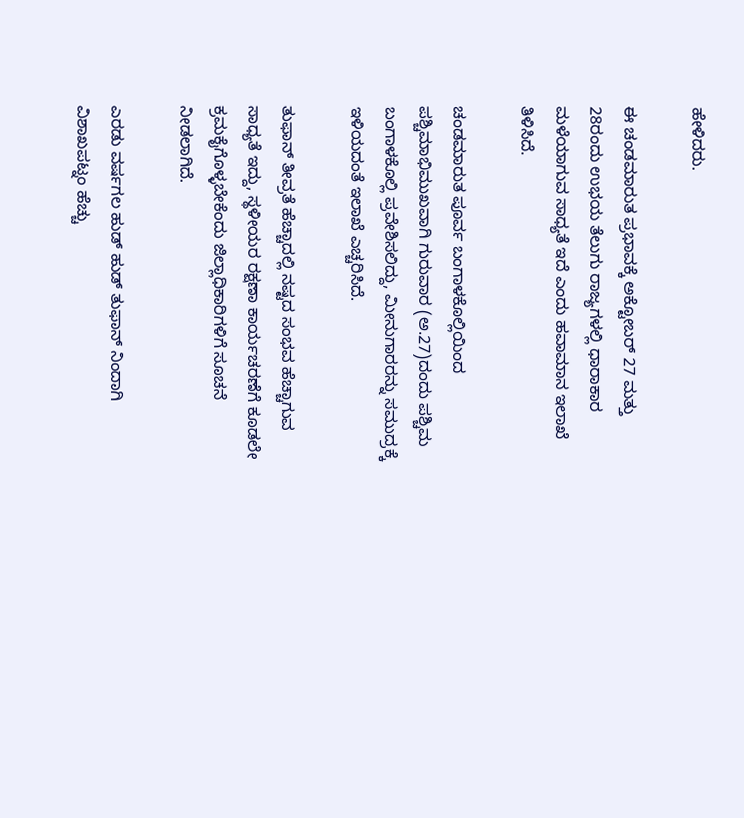ಹೇಳಿದರು.

ಈ ಚಂಡಮಾರುತ ಪ್ರಭಾವಕ್ಕೆ ಅಕ್ಟೋಬರ್ 27 ಮತ್ತು 28ರಂದು ಉಭಯ ತೆಲುಗು ರಾಜ್ಯಗಳಲ್ಲಿ ಧಾರಾಕಾರ ಮಳೆಯಾಗುವ ಸಾಧ್ಯತೆ ಇದೆ ಎಂದು ಹವಾಮಾನ ಇಲಾಖೆ ತಿಳಿಸಿದೆ.

ಚಂಡಮಾರುತ ಪೂರ್ವ ಬಂಗಾಳಕೊಲ್ಲಿಯಿಂದ ಪಶ್ಚಿಮಾಭಿಮುಖವಾಗಿ ಗುರುವಾರ (ಅ.27)ದಂದು ಪಶ್ಚಿಮ ಬಂಗಾಳಕೊಲ್ಲಿ ಪ್ರವೇಶಿಸಲಿದ್ದು, ಮೀನುಗಾರರನ್ನು ಸಮುದ್ರಕ್ಕೆ ಇಳಿಯದಂತೆ ಇಲಾಖೆ ಎಚ್ಚರಿಸಿದೆ.

ತುಫಾನ್ ತೀವ್ರತೆ ಹೆಚ್ಚಾದಲ್ಲಿ ನಷ್ಟದ ಸಂಭವ ಹೆಚ್ಚಾಗುವ ಸಾಧ್ಯತೆ ಇದ್ದು, ಸ್ಥಳೀಯರ ರಕ್ಷಣಾ ಕಾರ್ಯಚರಣೆಗೆ ಕೂಡಲೇ ಕ್ರಮಕೈಗೊಳ್ಳಬೇಕೆಂದು ಜಿಲ್ಲಾಧಿಕಾರಿಗಳಿಗೆ ಸೂಚನೆ ನೀಡಲಾಗಿದೆ.

ಎರಡು ವರ್ಷಗಲ ಹುಡ್ ಹುಡ್ ತುಫಾನ್ ನಿಂದಾಗಿ ವಿಶಾಖಪಟ್ನಂ ಹೆಚ್ಚು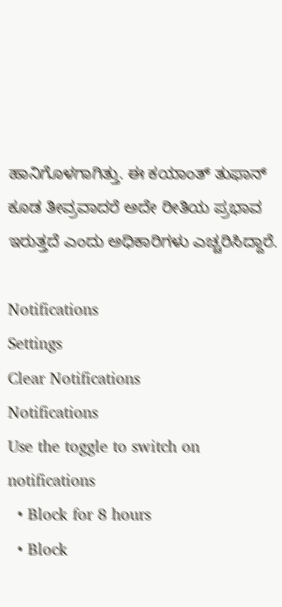ಹಾನಿಗೊಳಗಾಗಿತ್ತು. ಈ ಕಯಾಂತ್ ತುಫಾನ್ ಕೂಡ ತೀವ್ರವಾದರೆ ಅದೇ ರೀತಿಯ ಪ್ರಭಾವ ಇರುತ್ತದೆ ಎಂದು ಅಧಿಕಾರಿಗಳು ಎಚ್ಚರಿಸಿದ್ದಾರೆ.

Notifications
Settings
Clear Notifications
Notifications
Use the toggle to switch on notifications
  • Block for 8 hours
  • Block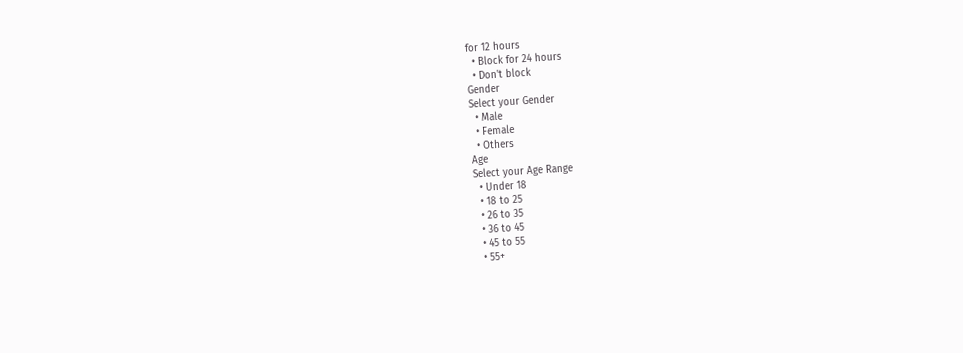for 12 hours
  • Block for 24 hours
  • Don't block
Gender
Select your Gender
  • Male
  • Female
  • Others
Age
Select your Age Range
  • Under 18
  • 18 to 25
  • 26 to 35
  • 36 to 45
  • 45 to 55
  • 55+